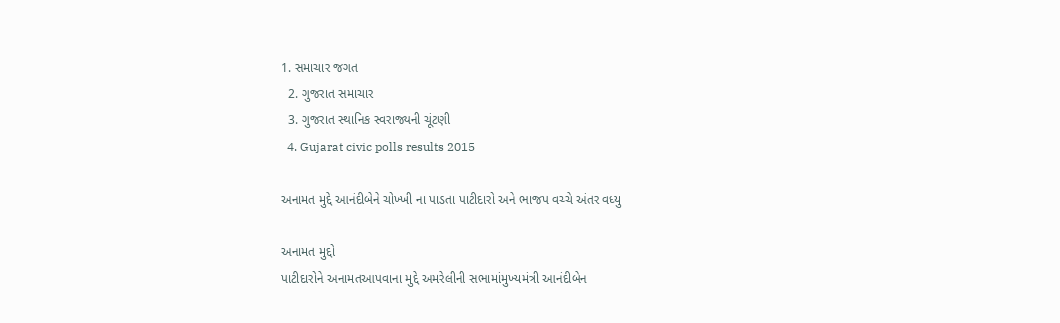1. સમાચાર જગત
  2. ગુજરાત સમાચાર
  3. ગુજરાત સ્થાનિક સ્વરાજ્યની ચૂંટણી
  4. Gujarat civic polls results 2015

અનામત મુદ્દે આનંદીબેને ચોખ્ખી ના પાડતા પાટીદારો અને ભાજપ વચ્ચે અંતર વધ્યુ

અનામત મુદ્દો
પાટીદારોને અનામતઆપવાના મુદ્દે અમરેલીની સભામાંમુખ્‍યમંત્રી આનંદીબેન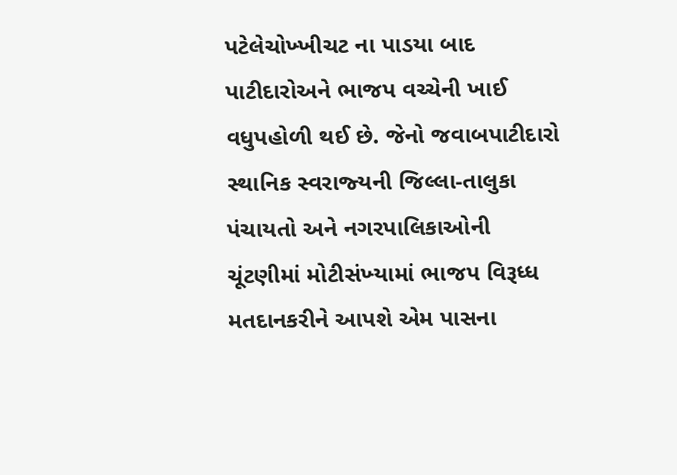પટેલેચોખ્‍ખીચટ ના પાડયા બાદ પાટીદારોઅને ભાજપ વચ્‍ચેની ખાઈ વધુપહોળી થઈ છે. જેનો જવાબપાટીદારો સ્‍થાનિક સ્‍વરાજ્‍યની જિલ્લા-તાલુકા પંચાયતો અને નગરપાલિકાઓની ચૂંટણીમાં મોટીસંખ્‍યામાં ભાજપ વિરૂધ્‍ધ મતદાનકરીને આપશે એમ પાસના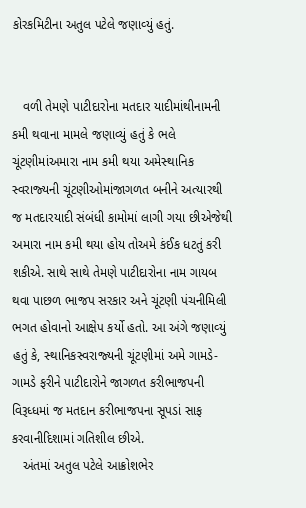કોરકમિટીના અતુલ પટેલે જણાવ્‍યું હતું.


   વળી તેમણે પાટીદારોના મતદાર યાદીમાંથીનામની કમી થવાના મામલે જણાવ્‍યું હતું કે ભલે ચૂંટણીમાંઅમારા નામ કમી થયા અમેસ્‍થાનિક સ્‍વરાજ્‍યની ચૂંટણીઓમાંજાગળત બનીને અત્‍યારથી જ મતદારયાદી સંબંધી કામોમાં લાગી ગયા છીએજેથી અમારા નામ કમી થયા હોય તોઅમે કંઈક ધટતું કરી શકીએ. સાથે સાથે તેમણે પાટીદારોના નામ ગાયબ થવા પાછળ ભાજપ સરકાર અને ચૂંટણી પંચનીમિલી ભગત હોવાનો આક્ષેપ કર્યો હતો. આ અંગે જણાવ્‍યું હતું કે, સ્‍થાનિકસ્‍વરાજ્‍યની ચૂંટણીમાં અમે ગામડે-ગામડે ફરીને પાટીદારોને જાગળત કરીભાજપની વિરૂધ્‍ધમાં જ મતદાન કરીભાજપના સૂપડાં સાફ કરવાનીદિશામાં ગતિશીલ છીએ.
   અંતમાં અતુલ પટેલે આક્રોશભેર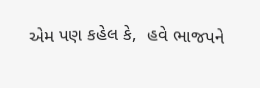એમ પણ કહેલ કે,  હવે ભાજપને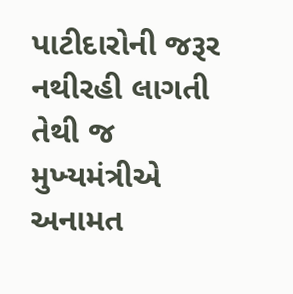પાટીદારોની જરૂર નથીરહી લાગતી તેથી જ મુખ્‍યમંત્રીએ અનામત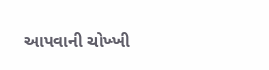આપવાની ચોખ્‍ખી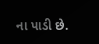ના પાડી છે.